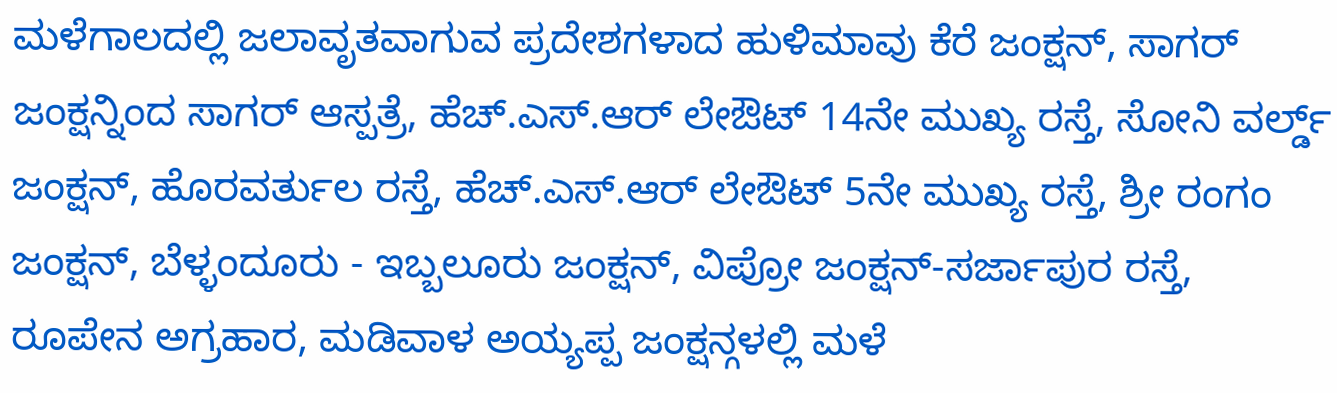ಮಳೆಗಾಲದಲ್ಲಿ ಜಲಾವೃತವಾಗುವ ಪ್ರದೇಶಗಳಾದ ಹುಳಿಮಾವು ಕೆರೆ ಜಂಕ್ಷನ್, ಸಾಗರ್ ಜಂಕ್ಷನ್ನಿಂದ ಸಾಗರ್ ಆಸ್ಪತ್ರೆ, ಹೆಚ್.ಎಸ್.ಆರ್ ಲೇಔಟ್ 14ನೇ ಮುಖ್ಯ ರಸ್ತೆ, ಸೋನಿ ವರ್ಲ್ಡ್ ಜಂಕ್ಷನ್, ಹೊರವರ್ತುಲ ರಸ್ತೆ, ಹೆಚ್.ಎಸ್.ಆರ್ ಲೇಔಟ್ 5ನೇ ಮುಖ್ಯ ರಸ್ತೆ, ಶ್ರೀ ರಂಗಂ ಜಂಕ್ಷನ್, ಬೆಳ್ಳಂದೂರು - ಇಬ್ಬಲೂರು ಜಂಕ್ಷನ್, ವಿಪ್ರೋ ಜಂಕ್ಷನ್-ಸರ್ಜಾಪುರ ರಸ್ತೆ, ರೂಪೇನ ಅಗ್ರಹಾರ, ಮಡಿವಾಳ ಅಯ್ಯಪ್ಪ ಜಂಕ್ಷನ್ಗಳಲ್ಲಿ ಮಳೆ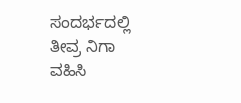ಸಂದರ್ಭದಲ್ಲಿ ತೀವ್ರ ನಿಗಾ ವಹಿಸಿ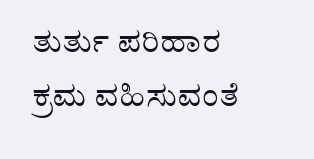ತುರ್ತು ಪರಿಹಾರ ಕ್ರಮ ವಹಿಸುವಂತೆ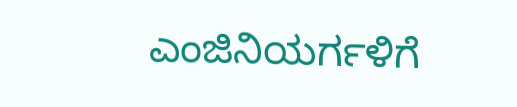ಎಂಜಿನಿಯರ್ಗಳಿಗೆ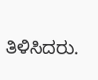ತಿಳಿಸಿದರು.